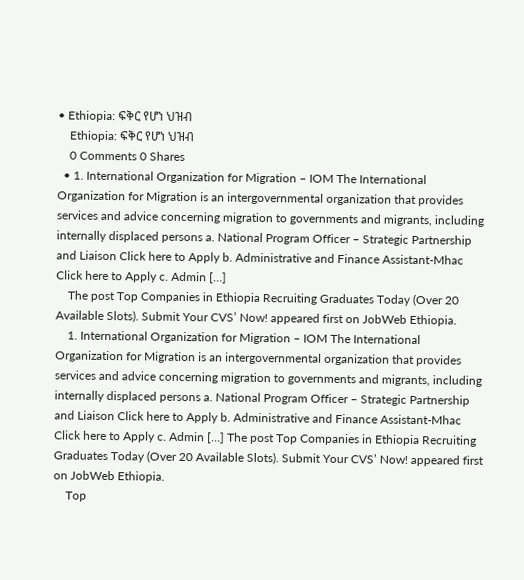• Ethiopia: ፍቅር የሆነ ህዝብ
    Ethiopia: ፍቅር የሆነ ህዝብ
    0 Comments 0 Shares
  • 1. International Organization for Migration – IOM The International Organization for Migration is an intergovernmental organization that provides services and advice concerning migration to governments and migrants, including internally displaced persons a. National Program Officer – Strategic Partnership and Liaison Click here to Apply b. Administrative and Finance Assistant-Mhac Click here to Apply c. Admin […]
    The post Top Companies in Ethiopia Recruiting Graduates Today (Over 20 Available Slots). Submit Your CVS’ Now! appeared first on JobWeb Ethiopia.
    1. International Organization for Migration – IOM The International Organization for Migration is an intergovernmental organization that provides services and advice concerning migration to governments and migrants, including internally displaced persons a. National Program Officer – Strategic Partnership and Liaison Click here to Apply b. Administrative and Finance Assistant-Mhac Click here to Apply c. Admin […] The post Top Companies in Ethiopia Recruiting Graduates Today (Over 20 Available Slots). Submit Your CVS’ Now! appeared first on JobWeb Ethiopia.
    Top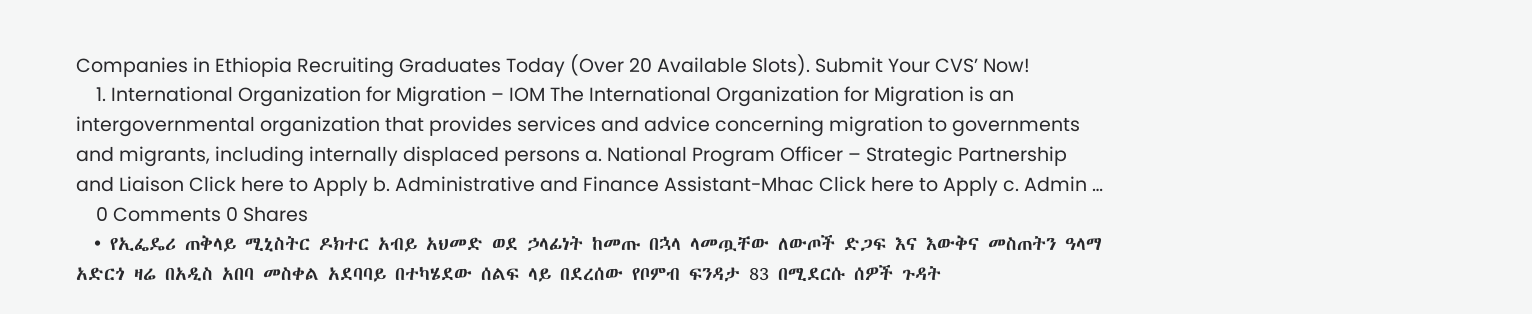Companies in Ethiopia Recruiting Graduates Today (Over 20 Available Slots). Submit Your CVS’ Now!
    1. International Organization for Migration – IOM The International Organization for Migration is an intergovernmental organization that provides services and advice concerning migration to governments and migrants, including internally displaced persons a. National Program Officer – Strategic Partnership and Liaison Click here to Apply b. Administrative and Finance Assistant-Mhac Click here to Apply c. Admin …
    0 Comments 0 Shares
  • የኢፌዴሪ ጠቅላይ ሚኒስትር ዶክተር አብይ አህመድ ወደ ኃላፊነት ከመጡ በኋላ ላመጧቸው ለውጦች ድጋፍ እና እውቅና መስጠትን ዓላማ አድርጎ ዛሬ በአዲስ አበባ መስቀል አደባባይ በተካሄደው ሰልፍ ላይ በደረሰው የቦምብ ፍንዳታ 83 በሚደርሱ ሰዎች ጉዳት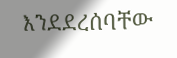እንደደረሰባቸው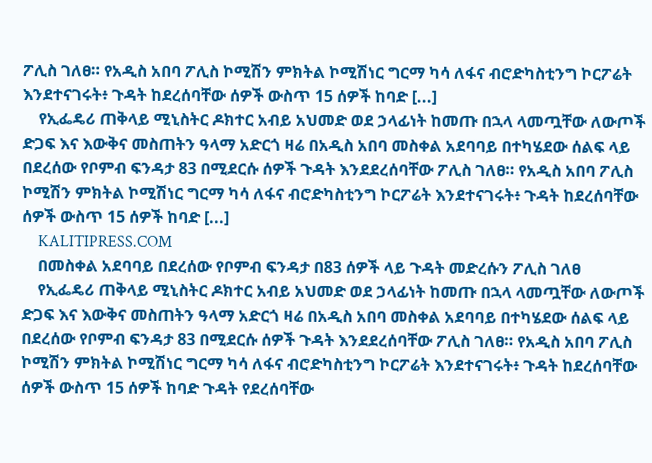ፖሊስ ገለፀ። የአዲስ አበባ ፖሊስ ኮሚሽን ምክትል ኮሚሽነር ግርማ ካሳ ለፋና ብሮድካስቲንግ ኮርፖሬት እንደተናገሩት፥ ጉዳት ከደረሰባቸው ሰዎች ውስጥ 15 ሰዎች ከባድ [...]
    የኢፌዴሪ ጠቅላይ ሚኒስትር ዶክተር አብይ አህመድ ወደ ኃላፊነት ከመጡ በኋላ ላመጧቸው ለውጦች ድጋፍ እና እውቅና መስጠትን ዓላማ አድርጎ ዛሬ በአዲስ አበባ መስቀል አደባባይ በተካሄደው ሰልፍ ላይ በደረሰው የቦምብ ፍንዳታ 83 በሚደርሱ ሰዎች ጉዳት እንደደረሰባቸው ፖሊስ ገለፀ። የአዲስ አበባ ፖሊስ ኮሚሽን ምክትል ኮሚሽነር ግርማ ካሳ ለፋና ብሮድካስቲንግ ኮርፖሬት እንደተናገሩት፥ ጉዳት ከደረሰባቸው ሰዎች ውስጥ 15 ሰዎች ከባድ [...]
    KALITIPRESS.COM
    በመስቀል አደባባይ በደረሰው የቦምብ ፍንዳታ በ83 ሰዎች ላይ ጉዳት መድረሱን ፖሊስ ገለፀ
    የኢፌዴሪ ጠቅላይ ሚኒስትር ዶክተር አብይ አህመድ ወደ ኃላፊነት ከመጡ በኋላ ላመጧቸው ለውጦች ድጋፍ እና እውቅና መስጠትን ዓላማ አድርጎ ዛሬ በአዲስ አበባ መስቀል አደባባይ በተካሄደው ሰልፍ ላይ በደረሰው የቦምብ ፍንዳታ 83 በሚደርሱ ሰዎች ጉዳት እንደደረሰባቸው ፖሊስ ገለፀ። የአዲስ አበባ ፖሊስ ኮሚሽን ምክትል ኮሚሽነር ግርማ ካሳ ለፋና ብሮድካስቲንግ ኮርፖሬት እንደተናገሩት፥ ጉዳት ከደረሰባቸው ሰዎች ውስጥ 15 ሰዎች ከባድ ጉዳት የደረሰባቸው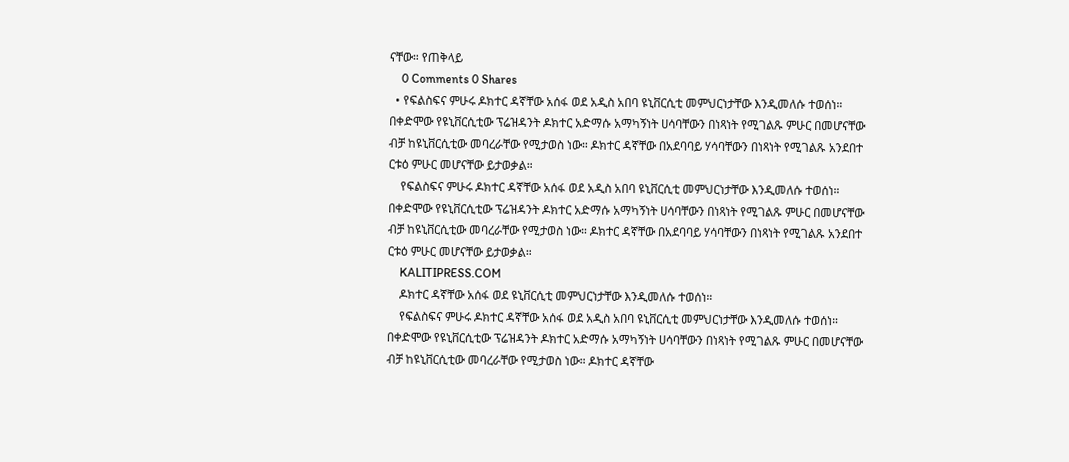ናቸው። የጠቅላይ
    0 Comments 0 Shares
  • የፍልስፍና ምሁሩ ዶክተር ዳኛቸው አሰፋ ወደ አዲስ አበባ ዩኒቨርሲቲ መምህርነታቸው እንዲመለሱ ተወሰነ። በቀድሞው የዩኒቨርሲቲው ፕሬዝዳንት ዶክተር አድማሱ አማካኝነት ሀሳባቸውን በነጻነት የሚገልጹ ምሁር በመሆናቸው ብቻ ከዩኒቨርሲቲው መባረራቸው የሚታወስ ነው። ዶክተር ዳኛቸው በአደባባይ ሃሳባቸውን በነጻነት የሚገልጹ አንደበተ ርቱዕ ምሁር መሆናቸው ይታወቃል።
    የፍልስፍና ምሁሩ ዶክተር ዳኛቸው አሰፋ ወደ አዲስ አበባ ዩኒቨርሲቲ መምህርነታቸው እንዲመለሱ ተወሰነ። በቀድሞው የዩኒቨርሲቲው ፕሬዝዳንት ዶክተር አድማሱ አማካኝነት ሀሳባቸውን በነጻነት የሚገልጹ ምሁር በመሆናቸው ብቻ ከዩኒቨርሲቲው መባረራቸው የሚታወስ ነው። ዶክተር ዳኛቸው በአደባባይ ሃሳባቸውን በነጻነት የሚገልጹ አንደበተ ርቱዕ ምሁር መሆናቸው ይታወቃል።
    KALITIPRESS.COM
    ዶክተር ዳኛቸው አሰፋ ወደ ዩኒቨርሲቲ መምህርነታቸው እንዲመለሱ ተወሰነ።
    የፍልስፍና ምሁሩ ዶክተር ዳኛቸው አሰፋ ወደ አዲስ አበባ ዩኒቨርሲቲ መምህርነታቸው እንዲመለሱ ተወሰነ። በቀድሞው የዩኒቨርሲቲው ፕሬዝዳንት ዶክተር አድማሱ አማካኝነት ሀሳባቸውን በነጻነት የሚገልጹ ምሁር በመሆናቸው ብቻ ከዩኒቨርሲቲው መባረራቸው የሚታወስ ነው። ዶክተር ዳኛቸው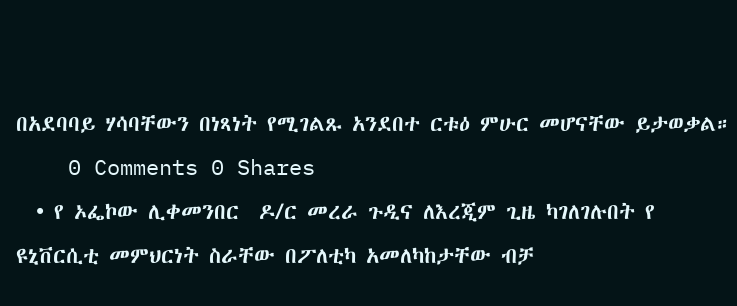በአደባባይ ሃሳባቸውን በነጻነት የሚገልጹ አንደበተ ርቱዕ ምሁር መሆናቸው ይታወቃል።
    0 Comments 0 Shares
  • የ ኦፌኮው ሊቀመንበር  ዶ/ር መረራ ጉዲና ለእረጂም ጊዜ ካገለገሉበት የ ዩኒቨርሲቲ መምህርነት ስራቸው በፖለቲካ አመለካከታቸው ብቻ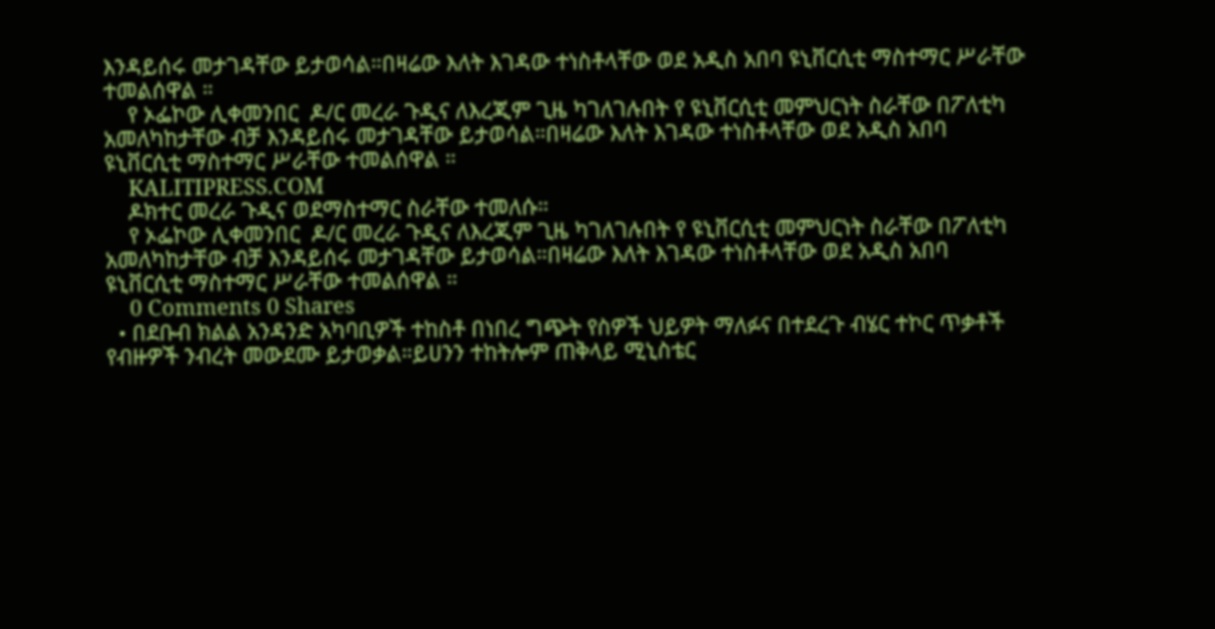እንዳይሰሩ መታገዳቸው ይታወሳል።በዛሬው እለት እገዳው ተነስቶላቸው ወደ አዲስ አበባ ዩኒቨርሲቲ ማስተማር ሥራቸው ተመልሰዋል ።
    የ ኦፌኮው ሊቀመንበር  ዶ/ር መረራ ጉዲና ለእረጂም ጊዜ ካገለገሉበት የ ዩኒቨርሲቲ መምህርነት ስራቸው በፖለቲካ አመለካከታቸው ብቻ እንዳይሰሩ መታገዳቸው ይታወሳል።በዛሬው እለት እገዳው ተነስቶላቸው ወደ አዲስ አበባ ዩኒቨርሲቲ ማስተማር ሥራቸው ተመልሰዋል ።
    KALITIPRESS.COM
    ዶክተር መረራ ጉዲና ወደማስተማር ስራቸው ተመለሱ።
    የ ኦፌኮው ሊቀመንበር  ዶ/ር መረራ ጉዲና ለእረጂም ጊዜ ካገለገሉበት የ ዩኒቨርሲቲ መምህርነት ስራቸው በፖለቲካ አመለካከታቸው ብቻ እንዳይሰሩ መታገዳቸው ይታወሳል።በዛሬው እለት እገዳው ተነስቶላቸው ወደ አዲስ አበባ ዩኒቨርሲቲ ማስተማር ሥራቸው ተመልሰዋል ።
    0 Comments 0 Shares
  • በደቡብ ክልል አንዳንድ አካባቢዎች ተከስቶ በነበረ ግጭት የስዎች ህይዎት ማለፉና በተደረጉ ብሄር ተኮር ጥቃቶች የብዙዎች ንብረት መውደሙ ይታወቃል።ይሀንን ተከትሎም ጠቅላይ ሚኒስቴር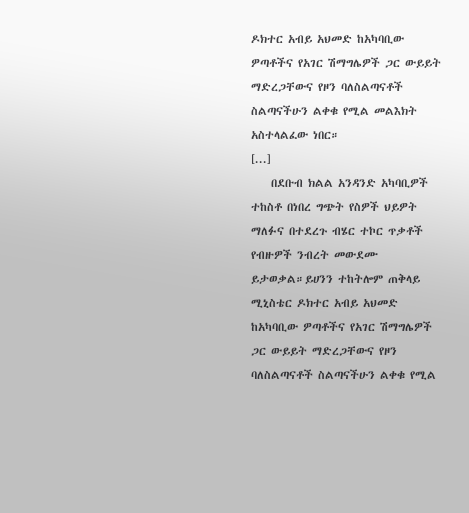ዶክተር አብይ አህመድ ከአካባቢው ዎጣቶችና የአገር ሽማግሌዎች ጋር ውይይት ማድረጋቸውና የዞን ባለስልጣናቶች ስልጣናችሁን ልቀቁ የሚል መልእክት አስተላልፈው ነበር።                                  [...]
    በደቡብ ክልል አንዳንድ አካባቢዎች ተከስቶ በነበረ ግጭት የስዎች ህይዎት ማለፉና በተደረጉ ብሄር ተኮር ጥቃቶች የብዙዎች ንብረት መውደሙ ይታወቃል።ይሀንን ተከትሎም ጠቅላይ ሚኒስቴር ዶክተር አብይ አህመድ ከአካባቢው ዎጣቶችና የአገር ሽማግሌዎች ጋር ውይይት ማድረጋቸውና የዞን ባለስልጣናቶች ስልጣናችሁን ልቀቁ የሚል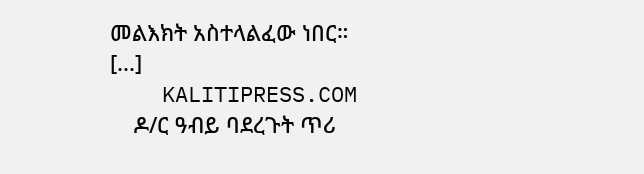መልእክት አስተላልፈው ነበር።                                  [...]
    KALITIPRESS.COM
    ዶ/ር ዓብይ ባደረጉት ጥሪ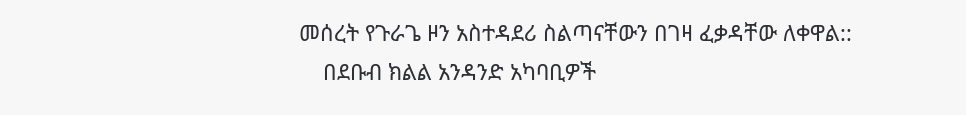መሰረት የጉራጌ ዞን አስተዳደሪ ስልጣናቸውን በገዛ ፈቃዳቸው ለቀዋል::
    በደቡብ ክልል አንዳንድ አካባቢዎች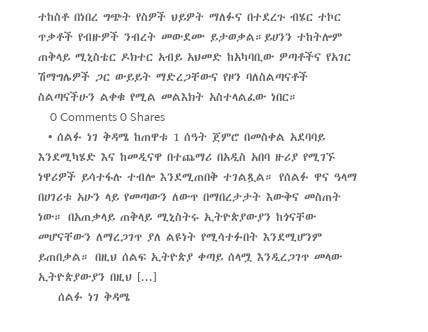ተከስቶ በነበረ ግጭት የስዎች ህይዎት ማለፉና በተደረጉ ብሄር ተኮር ጥቃቶች የብዙዎች ንብረት መውደሙ ይታወቃል።ይሀንን ተከትሎም ጠቅላይ ሚኒስቴር ዶክተር አብይ አህመድ ከአካባቢው ዎጣቶችና የአገር ሽማግሌዎች ጋር ውይይት ማድረጋቸውና የዞን ባለስልጣናቶች ስልጣናችሁን ልቀቁ የሚል መልእክት አስተላልፈው ነበር።
    0 Comments 0 Shares
  • ሰልፉ ነገ ቅዳሜ ከጠዋቱ 1 ሰዓት ጀምሮ በመስቀል አደባባይ እንደሚካሄድ እና ከመዲናዋ በተጨማሪ በአዲስ አበባ ዙሪያ የሚገኙ ነዋሪዎች ይሳተፋሉ ተብሎ እንደሚጠበቅ ተገልጿል። የሰልፉ ዋና ዓላማ በሀገሪቱ አሁን ላይ የመጣውን ለውጥ በማበረታታት እውቅና መስጠት ነው። በአጠቃላይ ጠቅላይ ሚኒስትሩ ኢትዮጵያውያን ከጎናቸው መሆናቸውን ለማረጋገጥ ያለ ልዩነት የሚሳተፉበት እንደሚሆንም ይጠበቃል። በዚህ ሰልፍ ኢትዮጵያ ቀጣይ ሰላሟ እንዲረጋገጥ መላው ኢትዮጵያውያን በዚህ [...]
    ሰልፉ ነገ ቅዳሜ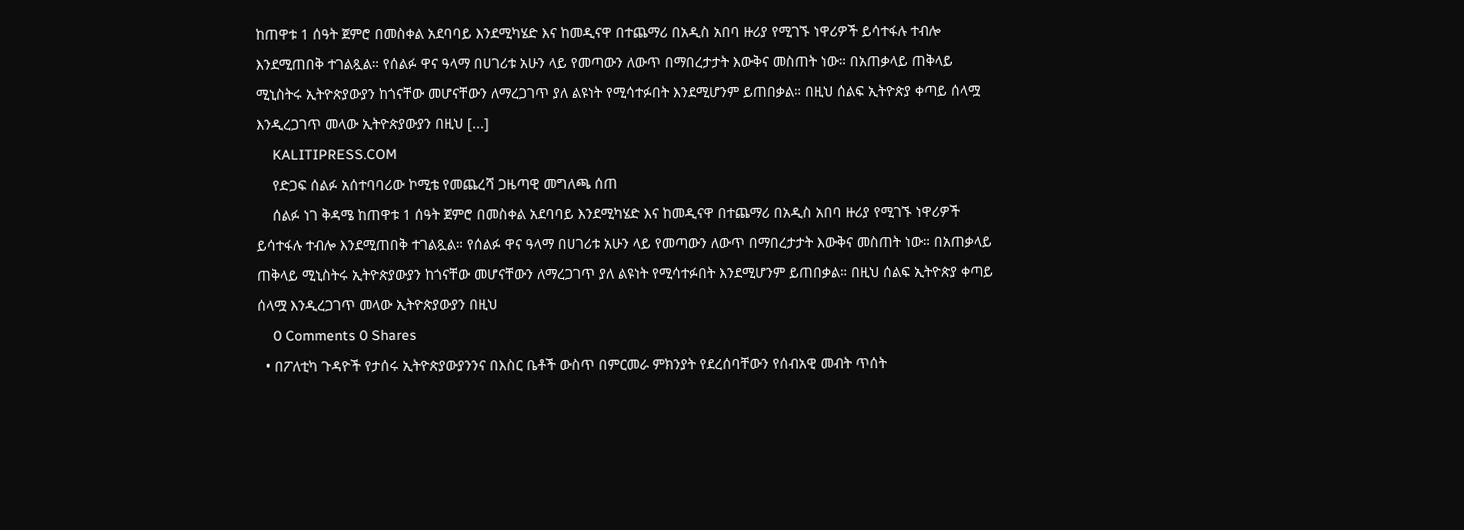ከጠዋቱ 1 ሰዓት ጀምሮ በመስቀል አደባባይ እንደሚካሄድ እና ከመዲናዋ በተጨማሪ በአዲስ አበባ ዙሪያ የሚገኙ ነዋሪዎች ይሳተፋሉ ተብሎ እንደሚጠበቅ ተገልጿል። የሰልፉ ዋና ዓላማ በሀገሪቱ አሁን ላይ የመጣውን ለውጥ በማበረታታት እውቅና መስጠት ነው። በአጠቃላይ ጠቅላይ ሚኒስትሩ ኢትዮጵያውያን ከጎናቸው መሆናቸውን ለማረጋገጥ ያለ ልዩነት የሚሳተፉበት እንደሚሆንም ይጠበቃል። በዚህ ሰልፍ ኢትዮጵያ ቀጣይ ሰላሟ እንዲረጋገጥ መላው ኢትዮጵያውያን በዚህ [...]
    KALITIPRESS.COM
    የድጋፍ ሰልፉ አሰተባባሪው ኮሚቴ የመጨረሻ ጋዜጣዊ መግለጫ ሰጠ
    ሰልፉ ነገ ቅዳሜ ከጠዋቱ 1 ሰዓት ጀምሮ በመስቀል አደባባይ እንደሚካሄድ እና ከመዲናዋ በተጨማሪ በአዲስ አበባ ዙሪያ የሚገኙ ነዋሪዎች ይሳተፋሉ ተብሎ እንደሚጠበቅ ተገልጿል። የሰልፉ ዋና ዓላማ በሀገሪቱ አሁን ላይ የመጣውን ለውጥ በማበረታታት እውቅና መስጠት ነው። በአጠቃላይ ጠቅላይ ሚኒስትሩ ኢትዮጵያውያን ከጎናቸው መሆናቸውን ለማረጋገጥ ያለ ልዩነት የሚሳተፉበት እንደሚሆንም ይጠበቃል። በዚህ ሰልፍ ኢትዮጵያ ቀጣይ ሰላሟ እንዲረጋገጥ መላው ኢትዮጵያውያን በዚህ
    0 Comments 0 Shares
  • በፖለቲካ ጉዳዮች የታሰሩ ኢትዮጵያውያንንና በእስር ቤቶች ውስጥ በምርመራ ምክንያት የደረሰባቸውን የሰብአዊ መብት ጥሰት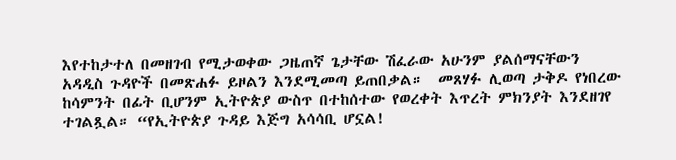እየተከታተለ በመዘገብ የሚታወቀው ጋዜጠኛ ጌታቸው ሽፈራው አሁንም ያልሰማናቸውን አዳዲስ ጉዳዮች በመጽሐፉ ይዞልን እንደሚመጣ ይጠበቃል።  መጸሃፉ ሊወጣ ታቅዶ የነበረው ከሳምንት በፊት ቢሆንም ኢትዮጵያ ውስጥ በተከሰተው የወረቀት እጥረት ምክንያት እንደዘገየ ተገልጿል። “የኢትዮጵያ ጉዳይ እጅግ አሳሳቢ ሆኗል!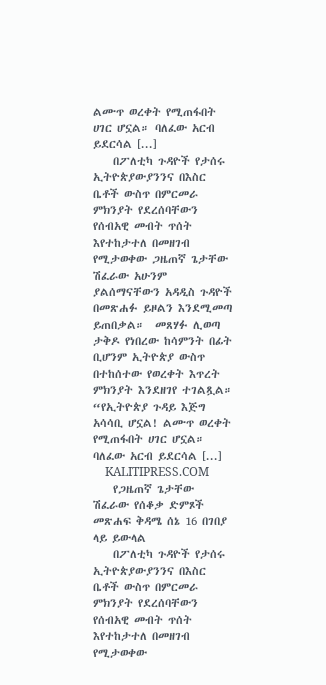ልሙጥ ወረቀት የሚጠፋበት ሀገር ሆኗል። ባለፈው አርብ ይደርሳል [...]
    በፖለቲካ ጉዳዮች የታሰሩ ኢትዮጵያውያንንና በእስር ቤቶች ውስጥ በምርመራ ምክንያት የደረሰባቸውን የሰብአዊ መብት ጥሰት እየተከታተለ በመዘገብ የሚታወቀው ጋዜጠኛ ጌታቸው ሽፈራው አሁንም ያልሰማናቸውን አዳዲስ ጉዳዮች በመጽሐፉ ይዞልን እንደሚመጣ ይጠበቃል።  መጸሃፉ ሊወጣ ታቅዶ የነበረው ከሳምንት በፊት ቢሆንም ኢትዮጵያ ውስጥ በተከሰተው የወረቀት እጥረት ምክንያት እንደዘገየ ተገልጿል። “የኢትዮጵያ ጉዳይ እጅግ አሳሳቢ ሆኗል! ልሙጥ ወረቀት የሚጠፋበት ሀገር ሆኗል። ባለፈው አርብ ይደርሳል [...]
    KALITIPRESS.COM
    የጋዜጠኛ ጌታቸው ሽፈራው የሰቆቃ ድምጾች መጽሐፍ ቅዳሜ ሰኔ 16 በገበያ ላይ ይውላል
    በፖለቲካ ጉዳዮች የታሰሩ ኢትዮጵያውያንንና በእስር ቤቶች ውስጥ በምርመራ ምክንያት የደረሰባቸውን የሰብአዊ መብት ጥሰት እየተከታተለ በመዘገብ የሚታወቀው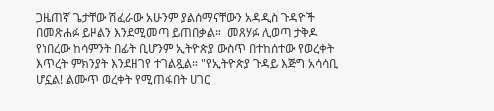ጋዜጠኛ ጌታቸው ሽፈራው አሁንም ያልሰማናቸውን አዳዲስ ጉዳዮች በመጽሐፉ ይዞልን እንደሚመጣ ይጠበቃል።  መጸሃፉ ሊወጣ ታቅዶ የነበረው ከሳምንት በፊት ቢሆንም ኢትዮጵያ ውስጥ በተከሰተው የወረቀት እጥረት ምክንያት እንደዘገየ ተገልጿል። "የኢትዮጵያ ጉዳይ እጅግ አሳሳቢ ሆኗል! ልሙጥ ወረቀት የሚጠፋበት ሀገር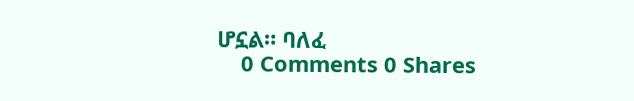ሆኗል። ባለፈ
    0 Comments 0 Shares